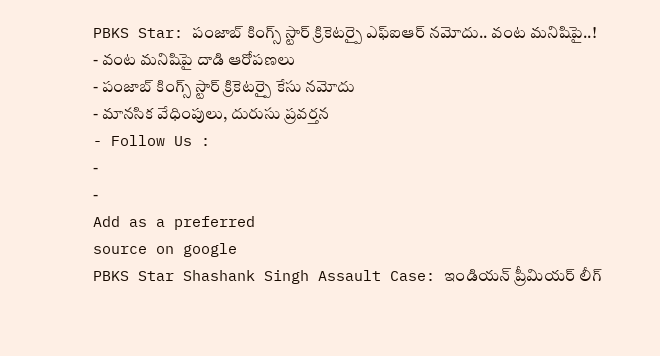PBKS Star: పంజాబ్ కింగ్స్ స్టార్ క్రికెటర్పై ఎఫ్ఐఆర్ నమోదు.. వంట మనిషిపై..!
- వంట మనిషిపై దాడి ఆరోపణలు
- పంజాబ్ కింగ్స్ స్టార్ క్రికెటర్పై కేసు నమోదు
- మానసిక వేధింపులు, దురుసు ప్రవర్తన
- Follow Us :
-
-
Add as a preferred
source on google
PBKS Star Shashank Singh Assault Case: ఇండియన్ ప్రీమియర్ లీగ్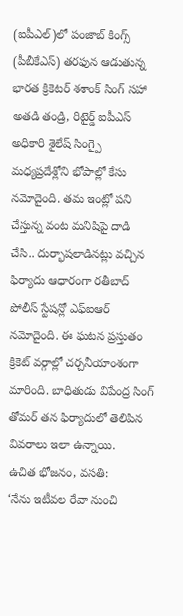(ఐపీఎల్)లో పంజాబ్ కింగ్స్ (పీబీకేఎస్) తరఫున ఆడుతున్న భారత క్రికెటర్ శశాంక్ సింగ్ సహా అతడి తండ్రి, రిటైర్డ్ ఐపీఎస్ అధికారి శైలేష్ సింగ్పై మధ్యప్రదేశ్లోని భోపాల్లో కేసు నమోదైంది. తమ ఇంట్లో పని చేస్తున్న వంట మనిషిపై దాడి చేసి.. దుర్భాషలాడినట్లు వచ్చిన ఫిర్యాదు ఆధారంగా రతీబాద్ పోలీస్ స్టేషన్లో ఎఫ్ఐఆర్ నమోదైంది. ఈ ఘటన ప్రస్తుతం క్రికెట్ వర్గాల్లో చర్చనీయాంశంగా మారింది. బాధితుడు విపేంద్ర సింగ్ తోమర్ తన ఫిర్యాదులో తెలిపిన వివరాలు ఇలా ఉన్నాయి.
ఉచిత భోజనం, వసతి:
‘నేను ఇటీవల రేవా నుంచి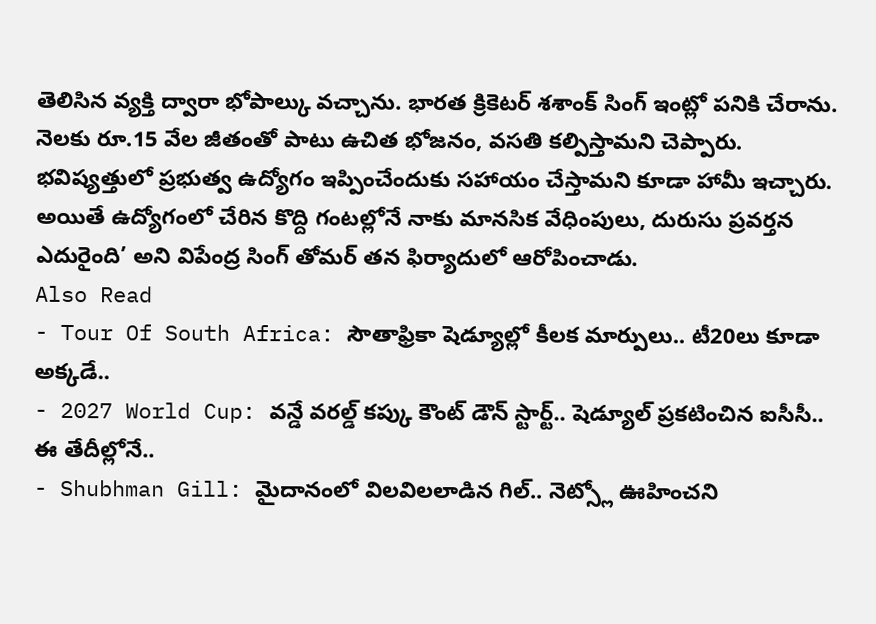తెలిసిన వ్యక్తి ద్వారా భోపాల్కు వచ్చాను. భారత క్రికెటర్ శశాంక్ సింగ్ ఇంట్లో పనికి చేరాను. నెలకు రూ.15 వేల జీతంతో పాటు ఉచిత భోజనం, వసతి కల్పిస్తామని చెప్పారు. భవిష్యత్తులో ప్రభుత్వ ఉద్యోగం ఇప్పించేందుకు సహాయం చేస్తామని కూడా హామీ ఇచ్చారు. అయితే ఉద్యోగంలో చేరిన కొద్ది గంటల్లోనే నాకు మానసిక వేధింపులు, దురుసు ప్రవర్తన ఎదురైంది’ అని విపేంద్ర సింగ్ తోమర్ తన ఫిర్యాదులో ఆరోపించాడు.
Also Read
- Tour Of South Africa: సౌతాఫ్రికా షెడ్యూల్లో కీలక మార్పులు.. టీ20లు కూడా అక్కడే..
- 2027 World Cup: వన్డే వరల్డ్ కప్కు కౌంట్ డౌన్ స్టార్ట్.. షెడ్యూల్ ప్రకటించిన ఐసీసీ.. ఈ తేదీల్లోనే..
- Shubhman Gill: మైదానంలో విలవిలలాడిన గిల్.. నెట్స్లో ఊహించని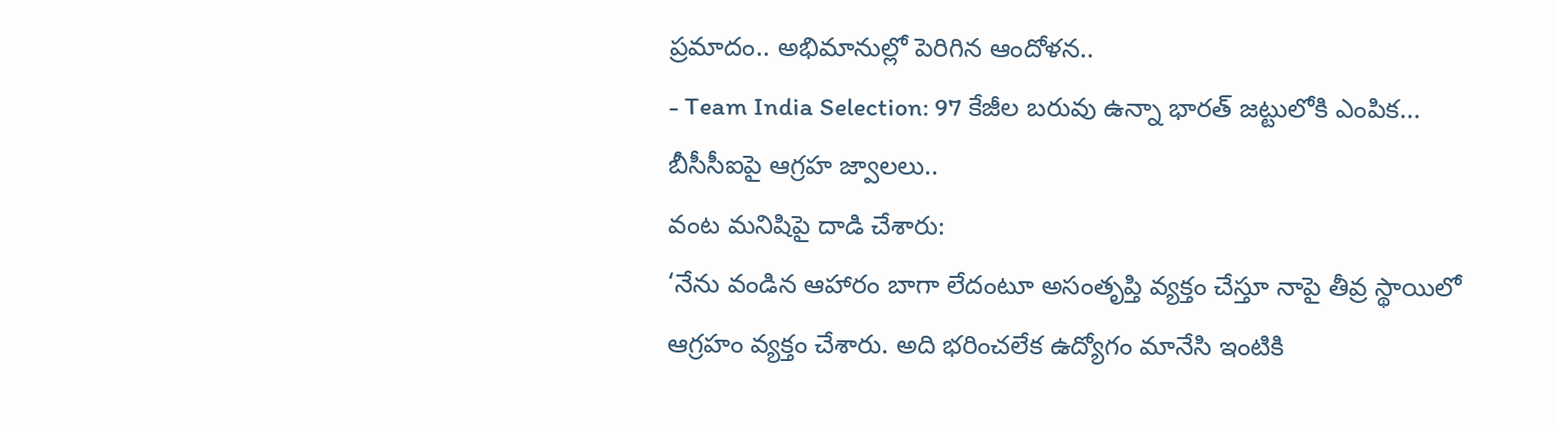ప్రమాదం.. అభిమానుల్లో పెరిగిన ఆందోళన..
- Team India Selection: 97 కేజీల బరువు ఉన్నా భారత్ జట్టులోకి ఎంపిక... బీసీసీఐపై ఆగ్రహ జ్వాలలు..
వంట మనిషిపై దాడి చేశారు:
‘నేను వండిన ఆహారం బాగా లేదంటూ అసంతృప్తి వ్యక్తం చేస్తూ నాపై తీవ్ర స్థాయిలో ఆగ్రహం వ్యక్తం చేశారు. అది భరించలేక ఉద్యోగం మానేసి ఇంటికి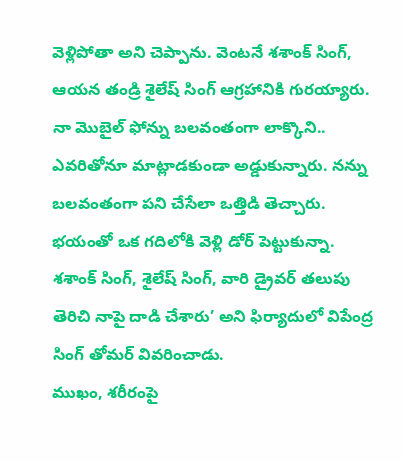వెళ్లిపోతా అని చెప్పాను. వెంటనే శశాంక్ సింగ్, ఆయన తండ్రి శైలేష్ సింగ్ ఆగ్రహానికి గురయ్యారు. నా మొబైల్ ఫోన్ను బలవంతంగా లాక్కొని.. ఎవరితోనూ మాట్లాడకుండా అడ్డుకున్నారు. నన్ను బలవంతంగా పని చేసేలా ఒత్తిడి తెచ్చారు. భయంతో ఒక గదిలోకి వెళ్లి డోర్ పెట్టుకున్నా. శశాంక్ సింగ్, శైలేష్ సింగ్, వారి డ్రైవర్ తలుపు తెరిచి నాపై దాడి చేశారు’ అని ఫిర్యాదులో విపేంద్ర సింగ్ తోమర్ వివరించాడు.
ముఖం, శరీరంపై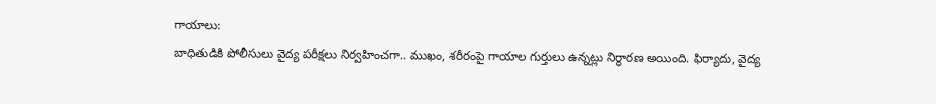గాయాలు:
బాధితుడికి పోలీసులు వైద్య పరీక్షలు నిర్వహించగా.. ముఖం, శరీరంపై గాయాల గుర్తులు ఉన్నట్లు నిర్ధారణ అయింది. ఫిర్యాదు, వైద్య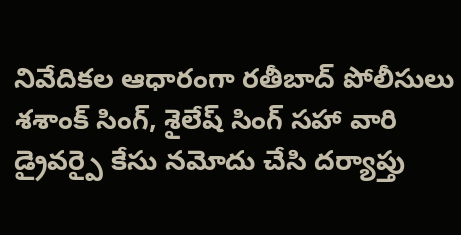నివేదికల ఆధారంగా రతీబాద్ పోలీసులు శశాంక్ సింగ్, శైలేష్ సింగ్ సహా వారి డ్రైవర్పై కేసు నమోదు చేసి దర్యాప్తు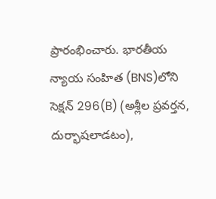ప్రారంభించారు. భారతీయ న్యాయ సంహిత (BNS)లోని సెక్షన్ 296(B) (అశ్లీల ప్రవర్తన, దుర్భాషలాడటం),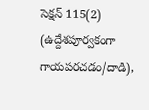సెక్షన్ 115(2) (ఉద్దేశపూర్వకంగా గాయపరచడం/దాడి),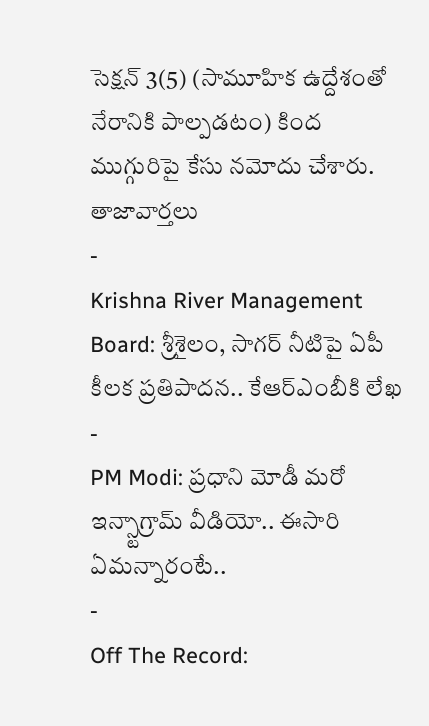సెక్షన్ 3(5) (సామూహిక ఉద్దేశంతో నేరానికి పాల్పడటం) కింద ముగ్గురిపై కేసు నమోదు చేశారు.
తాజావార్తలు
-
Krishna River Management Board: శ్రీశైలం, సాగర్ నీటిపై ఏపీ కీలక ప్రతిపాదన.. కేఆర్ఎంబీకి లేఖ
-
PM Modi: ప్రధాని మోడీ మరో ఇన్స్టాగ్రామ్ వీడియో.. ఈసారి ఏమన్నారంటే..
-
Off The Record: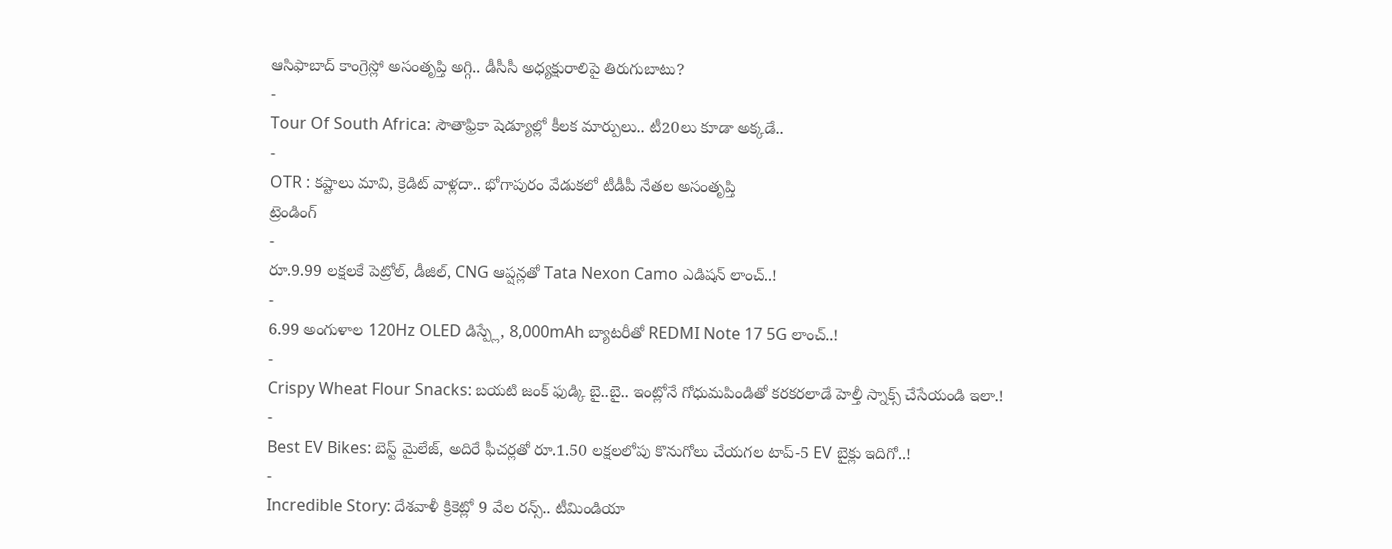ఆసిఫాబాద్ కాంగ్రెస్లో అసంతృప్తి అగ్గి.. డీసీసీ అధ్యక్షురాలిపై తిరుగుబాటు?
-
Tour Of South Africa: సౌతాఫ్రికా షెడ్యూల్లో కీలక మార్పులు.. టీ20లు కూడా అక్కడే..
-
OTR : కష్టాలు మావి, క్రెడిట్ వాళ్లదా.. భోగాపురం వేడుకలో టీడీపీ నేతల అసంతృప్తి
ట్రెండింగ్
-
రూ.9.99 లక్షలకే పెట్రోల్, డీజిల్, CNG ఆప్షన్లతో Tata Nexon Camo ఎడిషన్ లాంచ్..!
-
6.99 అంగుళాల 120Hz OLED డిస్ప్లే, 8,000mAh బ్యాటరీతో REDMI Note 17 5G లాంచ్..!
-
Crispy Wheat Flour Snacks: బయటి జంక్ ఫుడ్కి బై..బై.. ఇంట్లోనే గోధుమపిండితో కరకరలాడే హెల్తీ స్నాక్స్ చేసేయండి ఇలా.!
-
Best EV Bikes: బెస్ట్ మైలేజ్, అదిరే ఫీచర్లతో రూ.1.50 లక్షలలోపు కొనుగోలు చేయగల టాప్-5 EV బైక్లు ఇదిగో..!
-
Incredible Story: దేశవాళీ క్రికెట్లో 9 వేల రన్స్.. టీమిండియా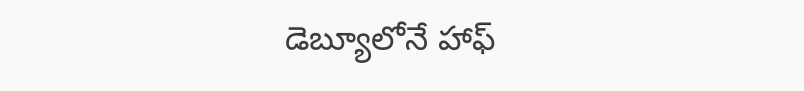డెబ్యూలోనే హాఫ్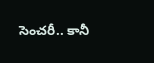సెంచరీ.. కానీ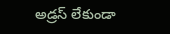అడ్రస్ లేకుండా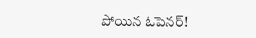పోయిన ఓపెనర్!